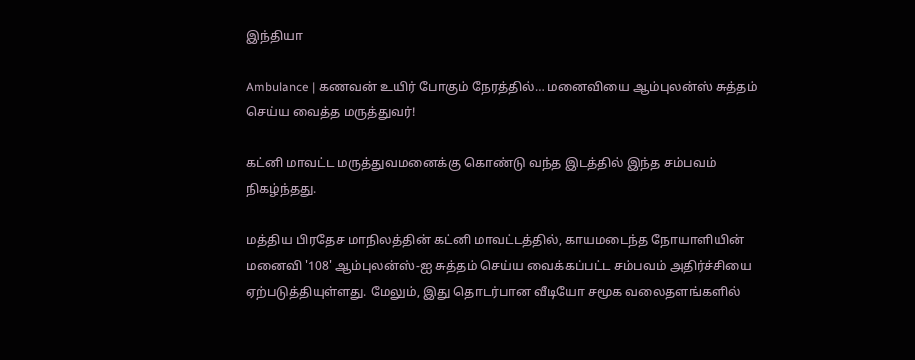இந்தியா

Ambulance | கணவன் உயிர் போகும் நேரத்தில்… மனைவியை ஆம்புலன்ஸ் சுத்தம் செய்ய வைத்த மருத்துவர்!

கட்னி மாவட்ட மருத்துவமனைக்கு கொண்டு வந்த இடத்தில் இந்த சம்பவம் நிகழ்ந்தது.

மத்திய பிரதேச மாநிலத்தின் கட்னி மாவட்டத்தில், காயமடைந்த நோயாளியின் மனைவி '108' ஆம்புலன்ஸ்-ஐ சுத்தம் செய்ய வைக்கப்பட்ட சம்பவம் அதிர்ச்சியை ஏற்படுத்தியுள்ளது. மேலும், இது தொடர்பான வீடியோ சமூக வலைதளங்களில்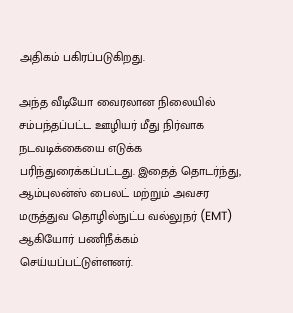அதிகம் பகிரப்படுகிறது.

அந்த வீடியோ வைரலான நிலையில் சம்பந்தப்பட்ட ஊழியர் மீது நிர்வாக நடவடிக்கையை எடுக்க பரிந்துரைக்கப்பட்டது. இதைத் தொடர்ந்து, ஆம்புலன்ஸ் பைலட் மற்றும் அவசர மருத்துவ தொழில்நுட்ப வல்லுநர் (EMT) ஆகியோர் பணிநீக்கம் செய்யப்பட்டுள்ளனர்.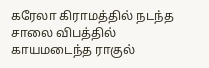கரேலா கிராமத்தில் நடந்த சாலை விபத்தில் காயமடைந்த ராகுல்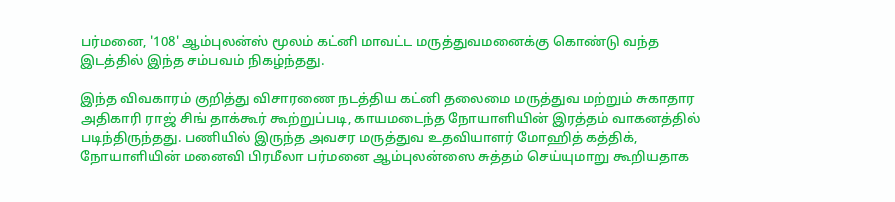பர்மனை, '108' ஆம்புலன்ஸ் மூலம் கட்னி மாவட்ட மருத்துவமனைக்கு கொண்டு வந்த இடத்தில் இந்த சம்பவம் நிகழ்ந்தது.

இந்த விவகாரம் குறித்து விசாரணை நடத்திய கட்னி தலைமை மருத்துவ மற்றும் சுகாதார அதிகாரி ராஜ் சிங் தாக்கூர் கூற்றுப்படி, காயமடைந்த நோயாளியின் இரத்தம் வாகனத்தில் படிந்திருந்தது. பணியில் இருந்த அவசர மருத்துவ உதவியாளர் மோஹித் கத்திக், நோயாளியின் மனைவி பிரமீலா பர்மனை ஆம்புலன்ஸை சுத்தம் செய்யுமாறு கூறியதாக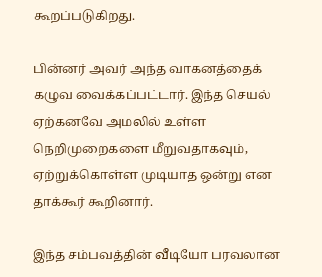கூறப்படுகிறது.

பின்னர் அவர் அந்த வாகனத்தைக் கழுவ வைக்கப்பட்டார். இந்த செயல் ஏற்கனவே அமலில் உள்ள நெறிமுறைகளை மீறுவதாகவும், ஏற்றுக்கொள்ள முடியாத ஒன்று என தாக்கூர் கூறினார்.

இந்த சம்பவத்தின் வீடியோ பரவலான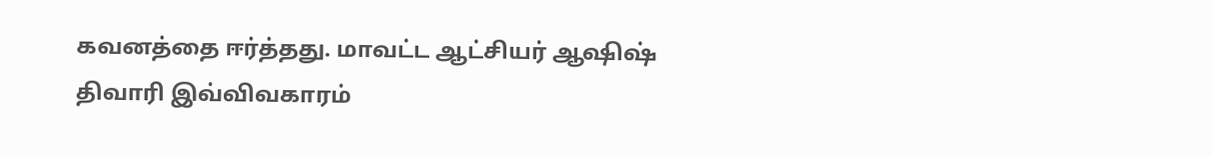கவனத்தை ஈர்த்தது. மாவட்ட ஆட்சியர் ஆஷிஷ் திவாரி இவ்விவகாரம்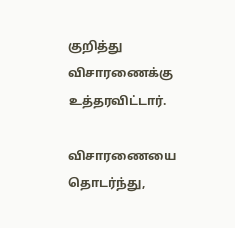குறித்து விசாரணைக்கு உத்தரவிட்டார்.

விசாரணையை தொடர்ந்து,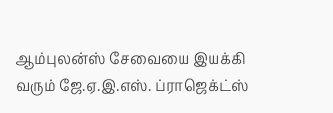ஆம்புலன்ஸ் சேவையை இயக்கி வரும் ஜே.ஏ.இ.எஸ். ப்ராஜெக்ட்ஸ்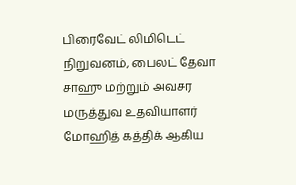பிரைவேட் லிமிடெட் நிறுவனம், பைலட் தேவா சாஹு மற்றும் அவசர மருத்துவ உதவியாளர் மோஹித் கத்திக் ஆகிய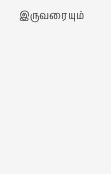இருவரையும்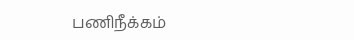பணிநீக்கம்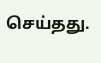செய்தது.